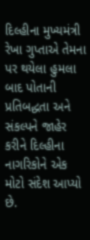દિલ્હીના મુખ્યમંત્રી રેખા ગુપ્તાએ તેમના પર થયેલા હુમલા બાદ પોતાની પ્રતિબદ્ધતા અને સંકલ્પને જાહેર કરીને દિલ્હીના નાગરિકોને એક મોટો સંદેશ આપ્યો છે.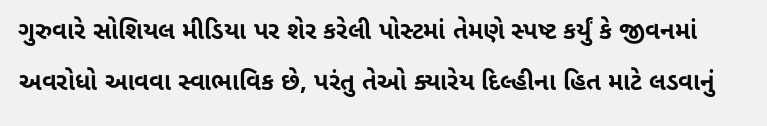ગુરુવારે સોશિયલ મીડિયા પર શેર કરેલી પોસ્ટમાં તેમણે સ્પષ્ટ કર્યું કે જીવનમાં અવરોધો આવવા સ્વાભાવિક છે, પરંતુ તેઓ ક્યારેય દિલ્હીના હિત માટે લડવાનું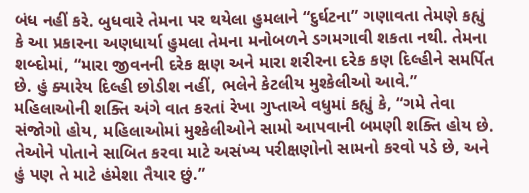બંધ નહીં કરે. બુધવારે તેમના પર થયેલા હુમલાને “દુર્ઘટના” ગણાવતા તેમણે કહ્યું કે આ પ્રકારના અણધાર્યા હુમલા તેમના મનોબળને ડગમગાવી શકતા નથી. તેમના શબ્દોમાં, “મારા જીવનની દરેક ક્ષણ અને મારા શરીરના દરેક કણ દિલ્હીને સમર્પિત છે. હું ક્યારેય દિલ્હી છોડીશ નહીં, ભલેને કેટલીય મુશ્કેલીઓ આવે.”
મહિલાઓની શક્તિ અંગે વાત કરતાં રેખા ગુપ્તાએ વધુમાં કહ્યું કે, “ગમે તેવા સંજોગો હોય, મહિલાઓમાં મુશ્કેલીઓને સામો આપવાની બમણી શક્તિ હોય છે. તેઓને પોતાને સાબિત કરવા માટે અસંખ્ય પરીક્ષણોનો સામનો કરવો પડે છે, અને હું પણ તે માટે હંમેશા તૈયાર છું.”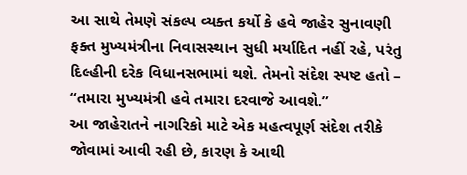આ સાથે તેમણે સંકલ્પ વ્યક્ત કર્યો કે હવે જાહેર સુનાવણી ફક્ત મુખ્યમંત્રીના નિવાસસ્થાન સુધી મર્યાદિત નહીં રહે, પરંતુ દિલ્હીની દરેક વિધાનસભામાં થશે. તેમનો સંદેશ સ્પષ્ટ હતો – “તમારા મુખ્યમંત્રી હવે તમારા દરવાજે આવશે.”
આ જાહેરાતને નાગરિકો માટે એક મહત્વપૂર્ણ સંદેશ તરીકે જોવામાં આવી રહી છે, કારણ કે આથી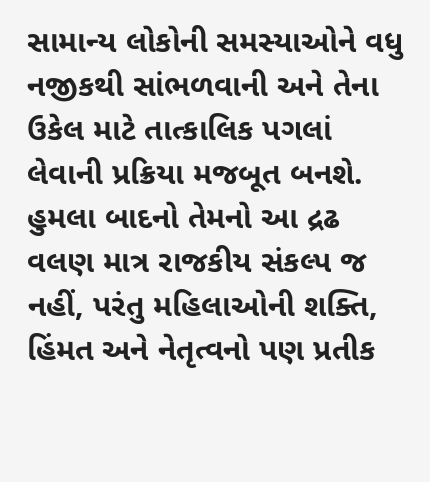સામાન્ય લોકોની સમસ્યાઓને વધુ નજીકથી સાંભળવાની અને તેના ઉકેલ માટે તાત્કાલિક પગલાં લેવાની પ્રક્રિયા મજબૂત બનશે. હુમલા બાદનો તેમનો આ દ્રઢ વલણ માત્ર રાજકીય સંકલ્પ જ નહીં, પરંતુ મહિલાઓની શક્તિ, હિંમત અને નેતૃત્વનો પણ પ્રતીક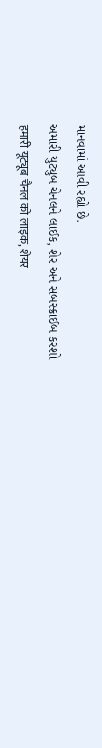માનવામાં આવી રહ્યો છે.
અમારી યુટ્યુબ ચેનલને લાઈક, શેર અને સબસ્ક્રાઈબ કરશો
हमारी यूट्यूब चैनल को लाइक, शेयर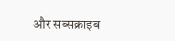और सब्सक्राइब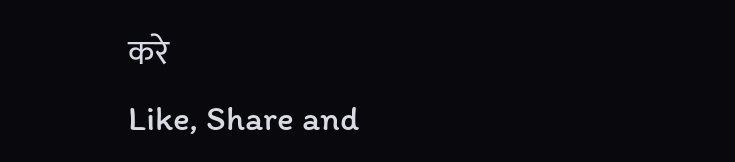करे
Like, Share and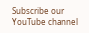Subscribe our YouTube channel